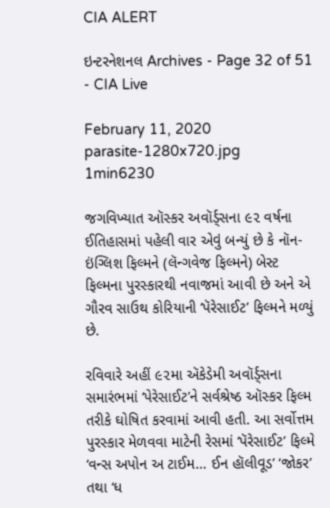CIA ALERT

ઇન્ટરનેશનલ Archives - Page 32 of 51 - CIA Live

February 11, 2020
parasite-1280x720.jpg
1min6230

જગવિખ્યાત ઑસ્કર અવૉર્ડ્સના ૯૨ વર્ષના ઈતિહાસમાં પહેલી વાર એવું બન્યું છે કે નૉન-ઇંગ્લિશ ફિલ્મને (લૅન્ગવેજ ફિલ્મને) બેસ્ટ ફિલ્મના પુરસ્કારથી નવાજમાં આવી છે અને એ ગૌરવ સાઉથ કોરિયાની ‘પૅરેસાઈટ’ ફિલ્મને મળ્યું છે.

રવિવારે અહીં ૯૨મા ઍકેડેમી અવૉર્ડ્સના સમારંભમાં ‘પેરેસાઈટ’ને સર્વશ્રેષ્ઠ ઑસ્કર ફિલ્મ તરીકે ઘોષિત કરવામાં આવી હતી. આ સર્વોત્તમ પુરસ્કાર મેળવવા માટેની રેસમાં ‘પૅરેસાઈટ’ ફિલ્મે ‘વન્સ અપોન અ ટાઈમ… ઈન હૉલીવૂડ’ ‘જોકર’ તથા ‘ધ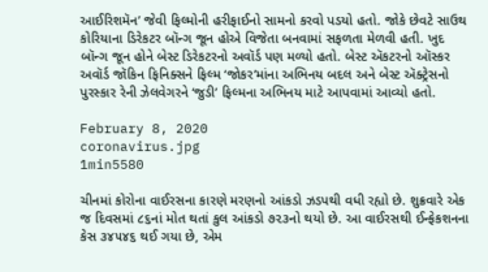આઈરિશમૅન’ જેવી ફિલ્મોની હરીફાઈનો સામનો કરવો પડયો હતો. જોકે છેવટે સાઉથ કોરિયાના ડિરેકટર બૉન્ગ જૂન હોએ વિજેતા બનવામાં સફળતા મેળવી હતી. ખુદ બૉન્ગ જૂન હોને બેસ્ટ ડિરેકટરનો અવૉર્ડ પણ મળ્યો હતો. બેસ્ટ ઍકટરનો ઑસ્કર અવૉર્ડ જૉકિન ફિનિક્સને ફિલ્મ ‘જોકર’માંના અભિનય બદલ અને બેસ્ટ ઍક્ટ્રેસનો પુરસ્કાર રેની ઝેલવેગરને ‘જુડી’ ફિલ્મના અભિનય માટે આપવામાં આવ્યો હતો.

February 8, 2020
coronavirus.jpg
1min5580

ચીનમાં કોરોના વાઈરસના કારણે મરણનો આંકડો ઝડપથી વધી રહ્યો છે. શુક્રવારે એક જ દિવસમાં ૮૬નાં મોત થતાં કુલ આંકડો ૭૨૩નો થયો છે. આ વાઈરસથી ઈન્ફેકશનના કેસ ૩૪૫૪૬ થઈ ગયા છે, એમ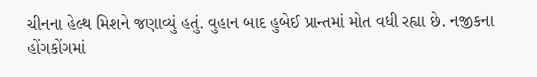ચીનના હેલ્થ મિશને જણાવ્યું હતું. વુહાન બાદ હુબેઈ પ્રાન્તમાં મોત વધી રહ્યા છે. નજીકના હોંગકોંગમાં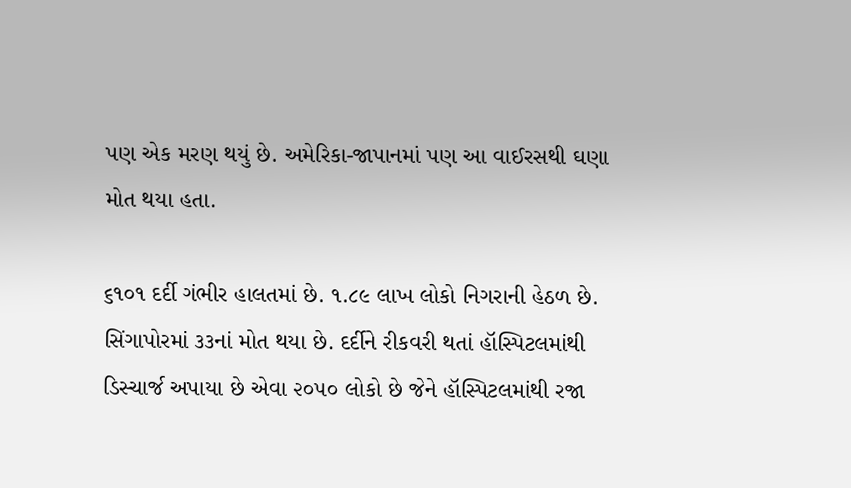પણ એક મરણ થયું છે. અમેરિકા-જાપાનમાં પણ આ વાઈરસથી ઘણા મોત થયા હતા.

૬૧૦૧ દર્દી ગંભીર હાલતમાં છે. ૧.૮૯ લાખ લોકો નિગરાની હેઠળ છે. સિંગાપોરમાં ૩૩નાં મોત થયા છે. દર્દીને રીકવરી થતાં હૉસ્પિટલમાંથી ડિસ્ચાર્જ અપાયા છે એવા ૨૦૫૦ લોકો છે જેને હૉસ્પિટલમાંથી રજા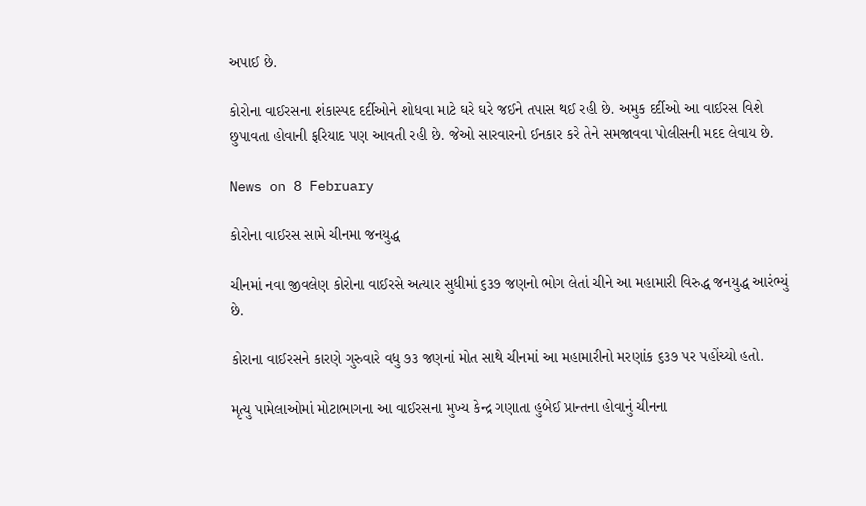અપાઈ છે.

કોરોના વાઈરસના શંકાસ્પદ દર્દીઓને શોધવા માટે ઘરે ઘરે જઈને તપાસ થઈ રહી છે. અમુક દર્દીઓ આ વાઈરસ વિશે છુપાવતા હોવાની ફરિયાદ પણ આવતી રહી છે. જેઓ સારવારનો ઈનકાર કરે તેને સમજાવવા પોલીસની મદદ લેવાય છે.

News on 8 February

કોરોના વાઈરસ સામે ચીનમા જનયુદ્ધ

ચીનમાં નવા જીવલેણ કોરોના વાઈરસે અત્યાર સુધીમાં ૬૩૭ જણનો ભોગ લેતાં ચીને આ મહામારી વિરુદ્ધ જનયુદ્ધ આરંભ્યું છે.

કોરાના વાઈરસને કારણે ગુરુવારે વધુ ૭૩ જણનાં મોત સાથે ચીનમાં આ મહામારીનો મરણાંક ૬૩૭ પર પહોંચ્યો હતો.

મૃત્યુ પામેલાઓમાં મોટાભાગના આ વાઈરસના મુખ્ય કેન્દ્ર ગણાતા હુબેઈ પ્રાન્તના હોવાનું ચીનના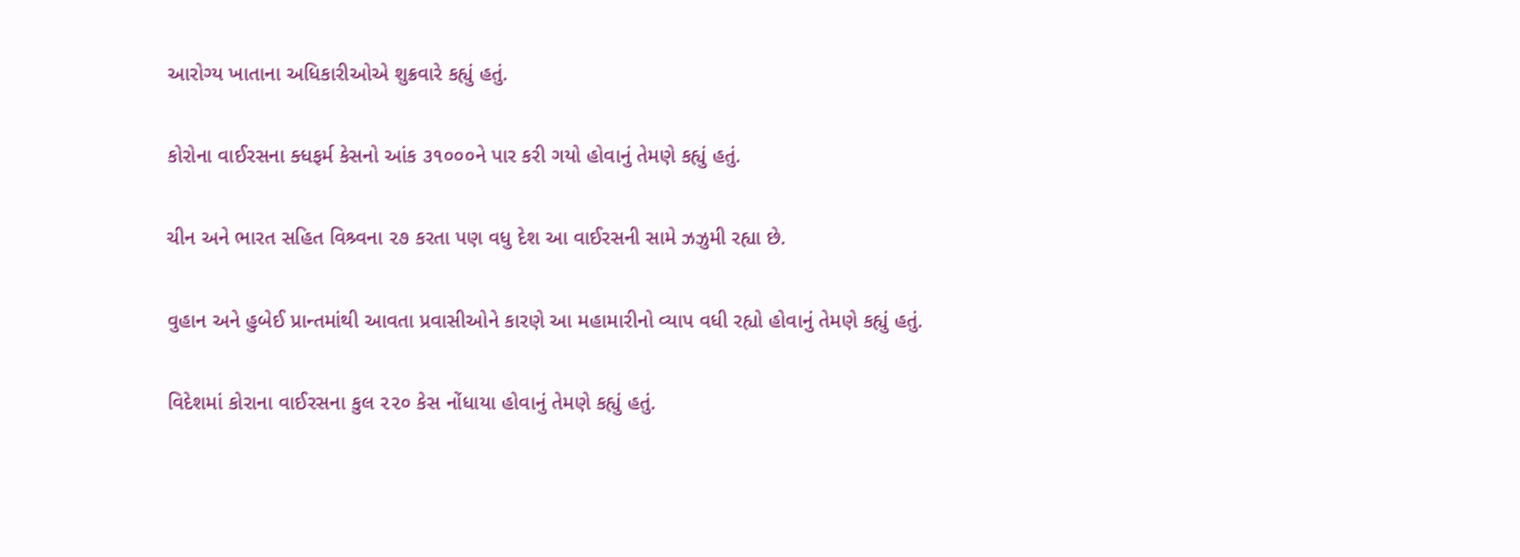આરોગ્ય ખાતાના અધિકારીઓએ શુક્રવારે કહ્યું હતું.

કોરોના વાઈરસના ક્ધફર્મ કેસનો આંક ૩૧૦૦૦ને પાર કરી ગયો હોવાનું તેમણે કહ્યું હતું.

ચીન અને ભારત સહિત વિશ્ર્વના ૨૭ કરતા પણ વધુ દેશ આ વાઈરસની સામે ઝઝુમી રહ્યા છે.

વુહાન અને હુબેઈ પ્રાન્તમાંથી આવતા પ્રવાસીઓને કારણે આ મહામારીનો વ્યાપ વધી રહ્યો હોવાનું તેમણે કહ્યું હતું.

વિદેશમાં કોરાના વાઈરસના કુલ ૨૨૦ કેસ નોંધાયા હોવાનું તેમણે કહ્યું હતું.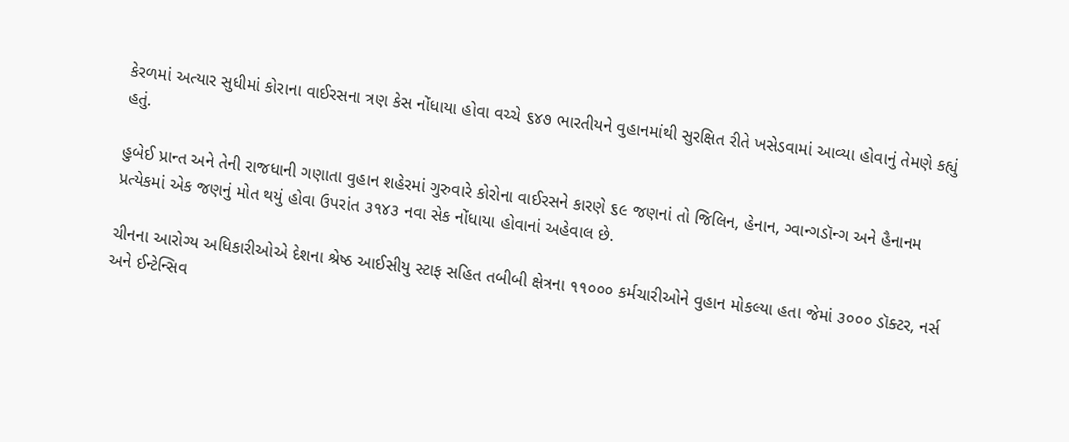કેરળમાં અત્યાર સુધીમાં કોરાના વાઈરસના ત્રણ કેસ નોંધાયા હોવા વચ્ચે ૬૪૭ ભારતીયને વુહાનમાંથી સુરક્ષિત રીતે ખસેડવામાં આવ્યા હોવાનું તેમણે કહ્યું હતું.

હુબેઈ પ્રાન્ત અને તેની રાજધાની ગણાતા વુહાન શહેરમાં ગુરુવારે કોરોના વાઈરસને કારણે ૬૯ જણનાં તો જિલિન, હેનાન, ગ્વાન્ગડૉન્ગ અને હૈનાનમ પ્રત્યેકમાં એક જણનું મોત થયું હોવા ઉપરાંત ૩૧૪૩ નવા સેક નોંધાયા હોવાનાં અહેવાલ છે.

ચીનના આરોગ્ય અધિકારીઓએ દેશના શ્રેષ્ઠ આઈસીયુ સ્ટાફ સહિત તબીબી ક્ષેત્રના ૧૧૦૦૦ કર્મચારીઓને વુહાન મોકલ્યા હતા જેમાં ૩૦૦૦ ડૉક્ટર, નર્સ અને ઈન્ટેન્સિવ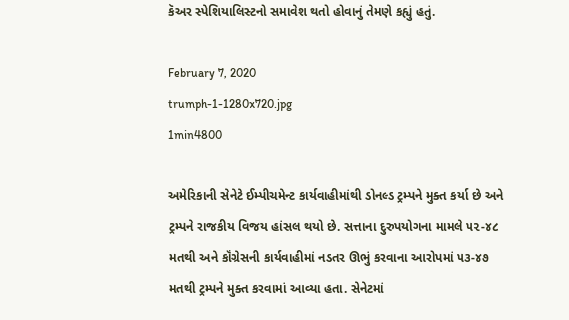કૅઅર સ્પેશિયાલિસ્ટનો સમાવેશ થતો હોવાનું તેમણે કહ્યું હતું.

February 7, 2020
trumph-1-1280x720.jpg
1min4800

અમેરિકાની સેનેટે ઈમ્પીચમેન્ટ કાર્યવાહીમાંથી ડોનલ્ડ ટ્રમ્પને મુક્ત કર્યા છે અને ટ્રમ્પને રાજકીય વિજય હાંસલ થયો છે. સત્તાના દુરુપયોગના મામલે ૫૨-૪૮ મતથી અને કૉંગ્રેસની કાર્યવાહીમાં નડતર ઊભું કરવાના આરોપમાં ૫૩-૪૭ મતથી ટ્રમ્પને મુક્ત કરવામાં આવ્યા હતા. સેનેટમાં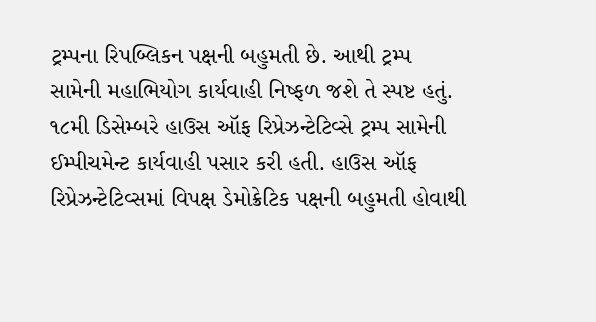ટ્રમ્પના રિપબ્લિકન પક્ષની બહુમતી છે. આથી ટ્રમ્પ સામેની મહાભિયોગ કાર્યવાહી નિષ્ફળ જશે તે સ્પષ્ટ હતું. ૧૮મી ડિસેમ્બરે હાઉસ ઑફ રિપ્રેઝન્ટેટિવ્સે ટ્રમ્પ સામેની ઈમ્પીચમેન્ટ કાર્યવાહી પસાર કરી હતી. હાઉસ ઑફ રિપ્રેઝન્ટેટિવ્સમાં વિપક્ષ ડેમોક્રેટિક પક્ષની બહુમતી હોવાથી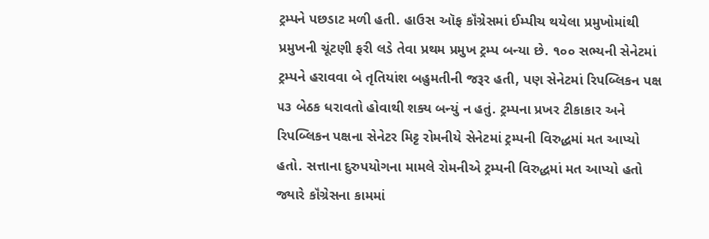ટ્રમ્પને પછડાટ મળી હતી. હાઉસ ઑફ કૉંગ્રેસમાં ઈમ્પીચ થયેલા પ્રમુખોમાંથી પ્રમુખની ચૂંટણી ફરી લડે તેવા પ્રથમ પ્રમુખ ટ્રમ્પ બન્યા છે. ૧૦૦ સભ્યની સેનેટમાં ટ્રમ્પને હરાવવા બે તૃતિયાંશ બહુમતીની જરૂર હતી, પણ સેનેટમાં રિપબ્લિકન પક્ષ ૫૩ બેઠક ધરાવતો હોવાથી શક્ય બન્યું ન હતું. ટ્રમ્પના પ્રખર ટીકાકાર અને રિપબ્લિકન પક્ષના સેનેટર મિટ્ટ રોમનીયે સેનેટમાં ટ્રમ્પની વિરુદ્ધમાં મત આપ્યો હતો. સત્તાના દુરુપયોગના મામલે રોમનીએ ટ્રમ્પની વિરુદ્ધમાં મત આપ્યો હતો જ્યારે કૉંગ્રેસના કામમાં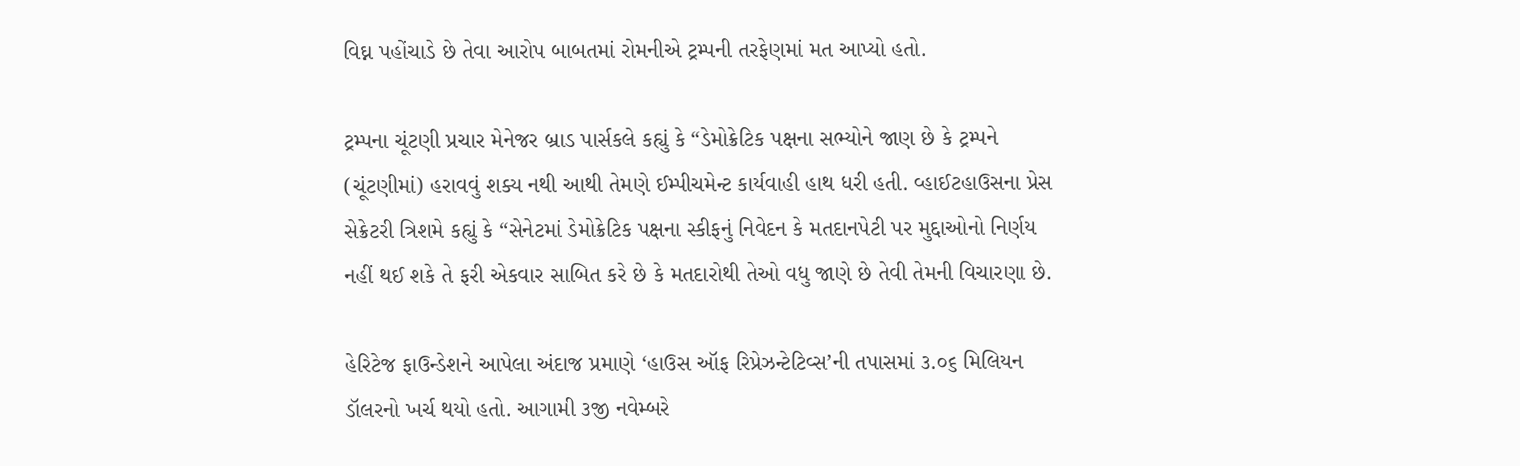વિઘ્ન પહોંચાડે છે તેવા આરોપ બાબતમાં રોમનીએ ટ્રમ્પની તરફેણમાં મત આપ્યો હતો.

ટ્રમ્પના ચૂંટણી પ્રચાર મેનેજર બ્રાડ પાર્સકલે કહ્યું કે “ડેમોક્રેટિક પક્ષના સભ્યોને જાણ છે કે ટ્રમ્પને (ચૂંટણીમાં) હરાવવું શક્ય નથી આથી તેમણે ઈમ્પીચમેન્ટ કાર્યવાહી હાથ ધરી હતી. વ્હાઈટહાઉસના પ્રેસ સેક્રેટરી ત્રિશમે કહ્યું કે “સેનેટમાં ડેમોક્રેટિક પક્ષના સ્કીફનું નિવેદન કે મતદાનપેટી પર મુદ્દાઓનો નિર્ણય નહીં થઈ શકે તે ફરી એકવાર સાબિત કરે છે કે મતદારોથી તેઓ વધુ જાણે છે તેવી તેમની વિચારણા છે.

હેરિટેજ ફાઉન્ડેશને આપેલા અંદાજ પ્રમાણે ‘હાઉસ ઑફ રિપ્રેઝન્ટેટિવ્સ’ની તપાસમાં ૩.૦૬ મિલિયન ડૉલરનો ખર્ચ થયો હતો. આગામી ૩જી નવેમ્બરે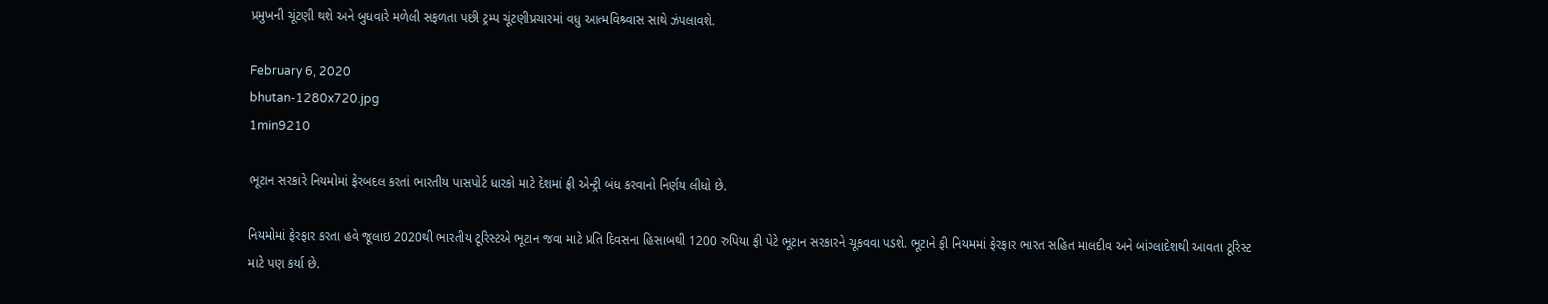પ્રમુખની ચૂંટણી થશે અને બુધવારે મળેલી સફળતા પછી ટ્રમ્પ ચૂંટણીપ્રચારમાં વધુ આત્મવિશ્ર્વાસ સાથે ઝંપલાવશે.

February 6, 2020
bhutan-1280x720.jpg
1min9210

ભૂટાન સરકારે નિયમોમાં ફેરબદલ કરતાં ભારતીય પાસપોર્ટ ધારકો માટે દેશમાં ફ્રી એન્ટ્રી બંધ કરવાનો નિર્ણય લીધો છે.

નિયમોમાં ફેરફાર કરતા હવે જૂલાઇ 2020થી ભારતીય ટૂરિસ્ટએ ભૂટાન જવા માટે પ્રતિ દિવસના હિસાબથી 1200 રુપિયા ફી પેટે ભૂટાન સરકારને ચૂકવવા પડશે. ભૂટાને ફી નિયમમાં ફેરફાર ભારત સહિત માલદીવ અને બાંગ્લાદેશથી આવતા ટૂરિસ્ટ માટે પણ કર્યા છે.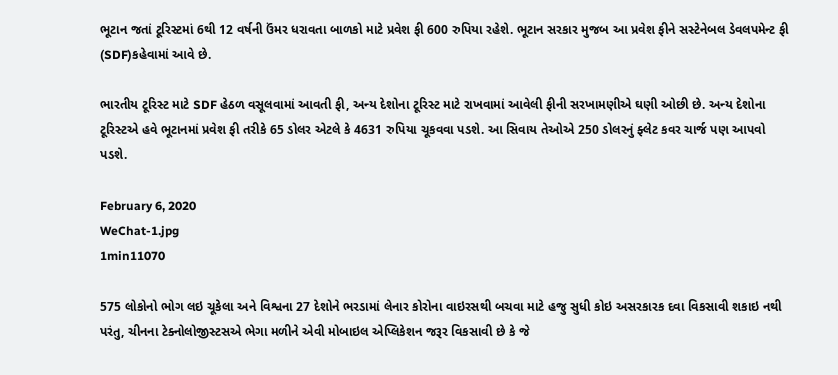ભૂટાન જતાં ટૂરિસ્ટમાં 6થી 12 વર્ષની ઉંમર ધરાવતા બાળકો માટે પ્રવેશ ફી 600 રુપિયા રહેશે. ભૂટાન સરકાર મુજબ આ પ્રવેશ ફીને સસ્ટેનેબલ ડેવલપમેન્ટ ફી (SDF)કહેવામાં આવે છે.

ભારતીય ટૂરિસ્ટ માટે SDF હેઠળ વસૂલવામાં આવતી ફી, અન્ય દેશોના ટૂરિસ્ટ માટે રાખવામાં આવેલી ફીની સરખામણીએ ઘણી ઓછી છે. અન્ય દેશોના ટૂરિસ્ટએ હવે ભૂટાનમાં પ્રવેશ ફી તરીકે 65 ડોલર એટલે કે 4631 રુપિયા ચૂકવવા પડશે. આ સિવાય તેઓએ 250 ડોલરનું ફ્લેટ કવર ચાર્જ પણ આપવો પડશે.

February 6, 2020
WeChat-1.jpg
1min11070

575 લોકોનો ભોગ લઇ ચૂકેલા અને વિશ્વના 27 દેશોને ભરડામાં લેનાર કોરોના વાઇરસથી બચવા માટે હજુ સુધી કોઇ અસરકારક દવા વિકસાવી શકાઇ નથી પરંતુ, ચીનના ટેક્નોલોજીસ્ટસએ ભેગા મળીને એવી મોબાઇલ એપ્લિકેશન જરૂર વિકસાવી છે કે જે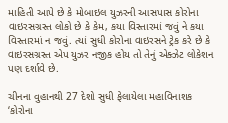માહિતી આપે છે કે મોબાઇલ યુઝરની આસપાસ કોરોના વાઇરસગ્રસ્ત લોકો છે કે કેમ, કયા વિસ્તારમાં જવું ને કયા વિસ્તારમાં ન જવું. ત્યાં સુધી કોરોના વાઇરસને ટ્રેક કરે છે કે વાઇરસગ્રસ્ત એપ યુઝર નજીક હોય તો તેનું એક્ઝેટ લોકેશન પણ દર્શાવે છે.

ચીનના વુહાનથી 27 દેશો સુધી ફેલાયેલા મહાવિનાશક ‘કોરોના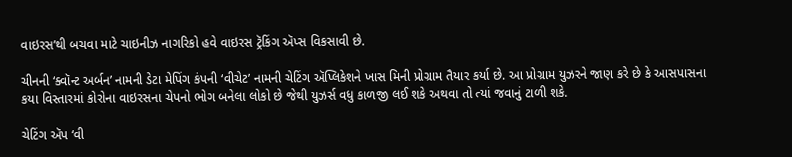વાઇરસ’થી બચવા માટે ચાઇનીઝ નાગરિકો હવે વાઇરસ ટ્રૅકિંગ ઍપ્સ વિકસાવી છે.

ચીનની ‘ક્વૉન્ટ અર્બન’ નામની ડેટા મેપિંગ કંપની ‘વીચેટ’ નામની ચેટિંગ ઍપ્લિકેશને ખાસ મિની પ્રોગ્રામ તૈયાર કર્યા છે. આ પ્રોગ્રામ યુઝરને જાણ કરે છે કે આસપાસના કયા વિસ્તારમાં કોરોના વાઇરસના ચેપનો ભોગ બનેલા લોકો છે જેથી યુઝર્સ વધુ કાળજી લઈ શકે અથવા તો ત્યાં જવાનું ટાળી શકે.

ચેટિંગ ઍપ ‘વી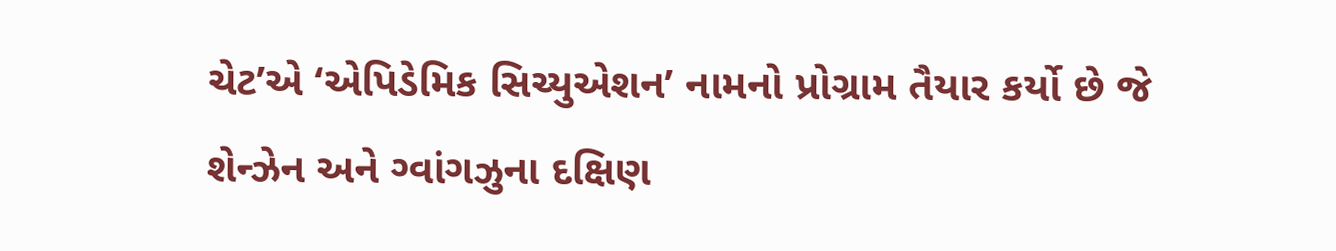ચેટ’એ ‘એપિડેમિક સિચ્યુએશન’ નામનો પ્રોગ્રામ તૈયાર કર્યો છે જે શેન્ઝેન અને ગ્વાંગઝુના દક્ષિણ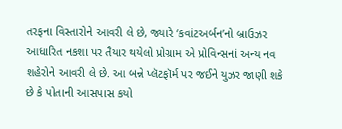તરફના વિસ્તારોને આવરી લે છે, જ્યારે ‘કવાંટઅર્બન’નો બ્રાઉઝર આધારિત નકશા પર તૈયાર થયેલો પ્રોગ્રામ એ પ્રોવિન્સનાં અન્ય નવ શહેરોને આવરી લે છે. આ બન્ને પ્લૅટફૉર્મ પર જઈને યુઝર જાણી શકે છે કે પોતાની આસપાસ કયો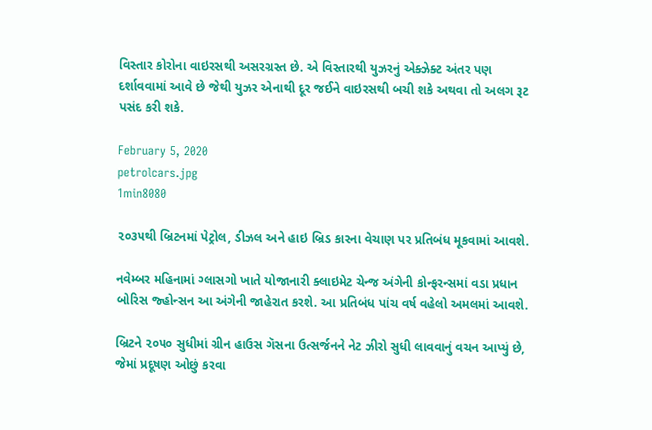વિસ્તાર કોરોના વાઇરસથી અસરગ્રસ્ત છે. એ વિસ્તારથી યુઝરનું એક્ઝેક્ટ અંતર પણ દર્શાવવામાં આવે છે જેથી યુઝર એનાથી દૂર જઈને વાઇરસથી બચી શકે અથવા તો અલગ રૂટ પસંદ કરી શકે.

February 5, 2020
petrolcars.jpg
1min8080

૨૦૩૫થી બ્રિટનમાં પેટ્રોલ, ડીઝલ અને હાઇ બ્રિડ કારના વેચાણ પર પ્રતિબંધ મૂકવામાં આવશે.

નવેમ્બર મહિનામાં ગ્લાસગો ખાતે યોજાનારી ક્લાઇમેટ ચેન્જ અંગેની કોન્ફરન્સમાં વડા પ્રધાન બોરિસ જ્હોન્સન આ અંગેની જાહેરાત કરશે. આ પ્રતિબંધ પાંચ વર્ષ વહેલો અમલમાં આવશે.

બ્રિટને ૨૦૫૦ સુધીમાં ગ્રીન હાઉસ ગૅસના ઉત્સર્જનને નેટ ઝીરો સુધી લાવવાનું વચન આપ્યું છે, જેમાં પ્રદૂષણ ઓછું કરવા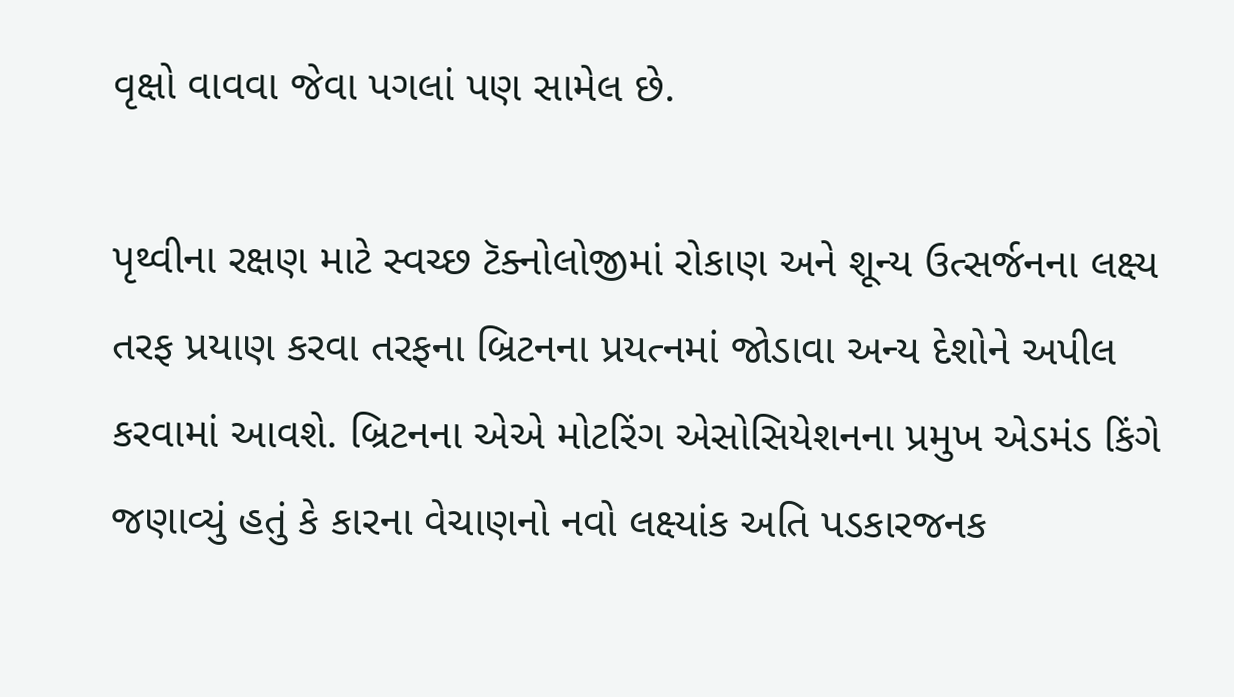વૃક્ષો વાવવા જેવા પગલાં પણ સામેલ છે.

પૃથ્વીના રક્ષણ માટે સ્વચ્છ ટૅક્નોલોજીમાં રોકાણ અને શૂન્ય ઉત્સર્જનના લક્ષ્ય તરફ પ્રયાણ કરવા તરફના બ્રિટનના પ્રયત્નમાં જોડાવા અન્ય દેશોને અપીલ કરવામાં આવશે. બ્રિટનના એએ મોટરિંગ એસોસિયેશનના પ્રમુખ એડમંડ કિંગે જણાવ્યું હતું કે કારના વેચાણનો નવો લક્ષ્યાંક અતિ પડકારજનક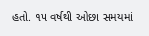હતો. ૧૫ વર્ષથી ઓછા સમયમાં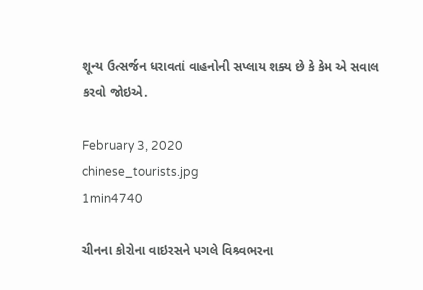શૂન્ય ઉત્સર્જન ધરાવતાં વાહનોની સપ્લાય શક્ય છે કે કેમ એ સવાલ કરવો જોઇએ.

February 3, 2020
chinese_tourists.jpg
1min4740

ચીનના કોરોના વાઇરસને પગલે વિશ્ર્વભરના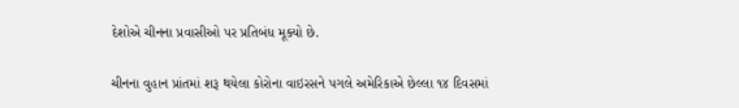દેશોએ ચીનના પ્રવાસીઓ પર પ્રતિબંધ મૂક્યો છે.

ચીનના વુહાન પ્રાંતમાં શરૂ થયેલા કોરોના વાઇરસને પગલે અમેરિકાએ છેલ્લા ૧૪ દિવસમાં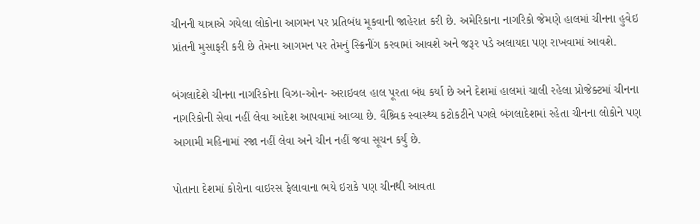ચીનની યાત્રાએ ગયેલા લોકોના આગમન પર પ્રતિબંધ મૂકવાની જાહેરાત કરી છે. અમેરિકાના નાગરિકો જેમણે હાલમાં ચીનના હુવેઇ પ્રાંતની મુસાફરી કરી છે તેમના આગમન પર તેમનું સ્ક્રિનીંગ કરવામાં આવશે અને જરૂર પડે અલાયદા પણ રાખવામાં આવશે.

બંગલાદેશે ચીનના નાગરિકોના વિઝા-ઓન- અરાઇવલ હાલ પૂરતા બંધ કર્યા છે અને દેશમાં હાલમાં ચાલી રહેલા પ્રોજેક્ટમાં ચીનના નાગરિકોની સેવા નહીં લેવા આદેશ આપવામાં આવ્યા છે. વૈશ્ર્વિક સ્વાસ્થ્ય કટોકટીને પગલે બંગલાદેશમાં રહેતા ચીનના લોકોને પણ આગામી મહિનામાં રજા નહીં લેવા અને ચીન નહીં જવા સૂચન કર્યું છે.

પોતાના દેશમાં કોરોના વાઇરસ ફેલાવાના ભયે ઇરાકે પણ ચીનથી આવતા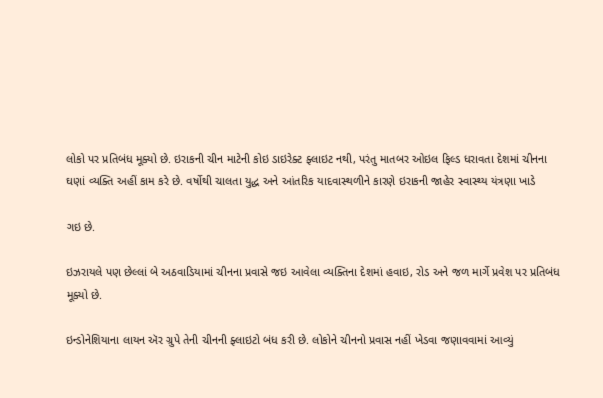લોકો પર પ્રતિબંધ મૂક્યો છે. ઇરાકની ચીન માટેની કોઇ ડાઇરેક્ટ ફ્લાઇટ નથી, પરંતુ માતબર ઓઇલ ફિલ્ડ ધરાવતા દેશમાં ચીનના ઘણાં વ્યક્તિ અહીં કામ કરે છે. વર્ષોથી ચાલતા યુદ્ધ અને આંતરિક યાદવાસ્થળીને કારણે ઇરાકની જાહેર સ્વાસ્થ્ય યંત્રણા ખાડે

ગઇ છે.

ઇઝરાયલે પણ છેલ્લાં બે અઠવાડિયામાં ચીનના પ્રવાસે જઇ આવેલા વ્યક્તિના દેશમાં હવાઇ, રોડ અને જળ માર્ગે પ્રવેશ પર પ્રતિબંધ મૂક્યો છે.

ઇન્ડોનેશિયાના લાયન ઍર ગ્રુપે તેની ચીનની ફ્લાઇટો બંધ કરી છે. લોકોને ચીનનો પ્રવાસ નહીં ખેડવા જણાવવામાં આવ્યું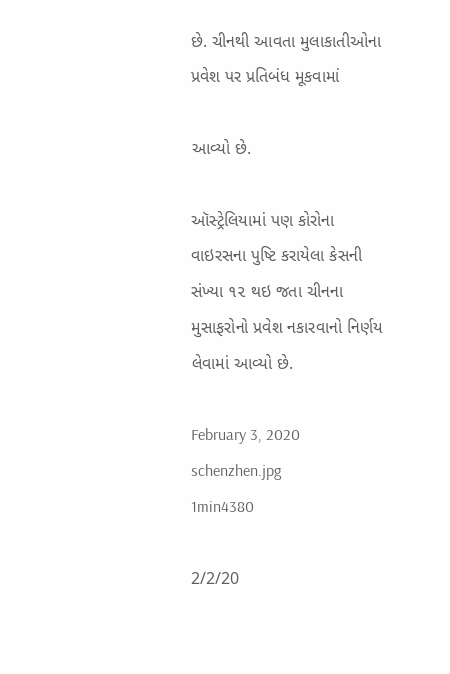છે. ચીનથી આવતા મુલાકાતીઓના પ્રવેશ પર પ્રતિબંધ મૂકવામાં

આવ્યો છે.

ઑસ્ટ્રેલિયામાં પણ કોરોના વાઇરસના પુષ્ટિ કરાયેલા કેસની સંખ્યા ૧૨ થઇ જતા ચીનના મુસાફરોનો પ્રવેશ નકારવાનો નિર્ણય લેવામાં આવ્યો છે.

February 3, 2020
schenzhen.jpg
1min4380

2/2/20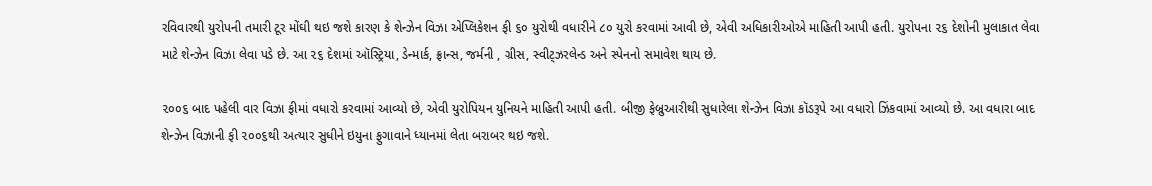રવિવારથી યુરોપની તમારી ટૂર મોંઘી થઇ જશે કારણ કે શેન્ઝેન વિઝા એપ્લિકેશન ફી ૬૦ યુરોથી વધારીને ૮૦ યુરો કરવામાં આવી છે, એવી અધિકારીઓએ માહિતી આપી હતી. યુરોપના ૨૬ દેશોની મુલાકાત લેવા માટે શેન્ઝેન વિઝા લેવા પડે છે. આ ૨૬ દેશમાં ઑસ્ટ્રિયા, ડેન્માર્ક, ફ્રાન્સ, જર્મની , ગ્રીસ, સ્વીટ્ઝરલેન્ડ અને સ્પેનનો સમાવેશ થાય છે.

૨૦૦૬ બાદ પહેલી વાર વિઝા ફીમાં વધારો કરવામાં આવ્યો છે, એવી યુરોપિયન યુનિયને માહિતી આપી હતી. બીજી ફેબ્રુઆરીથી સુધારેલા શેન્ઝેન વિઝા કૉડરૂપે આ વધારો ઝિંકવામાં આવ્યો છે. આ વધારા બાદ શેન્ઝેન વિઝાની ફી ૨૦૦૬થી અત્યાર સુધીને ઇયુના ફુગાવાને ધ્યાનમાં લેતા બરાબર થઇ જશે.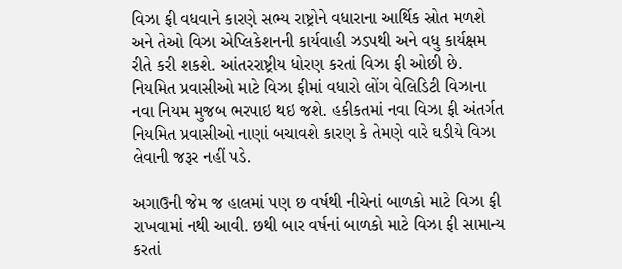વિઝા ફી વધવાને કારણે સભ્ય રાષ્ટ્રોને વધારાના આર્થિક સ્રોત મળશે અને તેઓ વિઝા એપ્લિકેશનની કાર્યવાહી ઝડપથી અને વધુ કાર્યક્ષમ રીતે કરી શકશે. આંતરરાષ્ટ્રીય ધોરણ કરતાં વિઝા ફી ઓછી છે. નિયમિત પ્રવાસીઓ માટે વિઝા ફીમાં વધારો લોંગ વેલિડિટી વિઝાના નવા નિયમ મુજબ ભરપાઇ થઇ જશે. હકીકતમાં નવા વિઝા ફી અંતર્ગત નિયમિત પ્રવાસીઓ નાણાં બચાવશે કારણ કે તેમણે વારે ઘડીયે વિઝા લેવાની જરૂર નહીં પડે.

અગાઉની જેમ જ હાલમાં પણ છ વર્ષથી નીચેનાં બાળકો માટે વિઝા ફી રાખવામાં નથી આવી. છથી બાર વર્ષનાં બાળકો માટે વિઝા ફી સામાન્ય કરતાં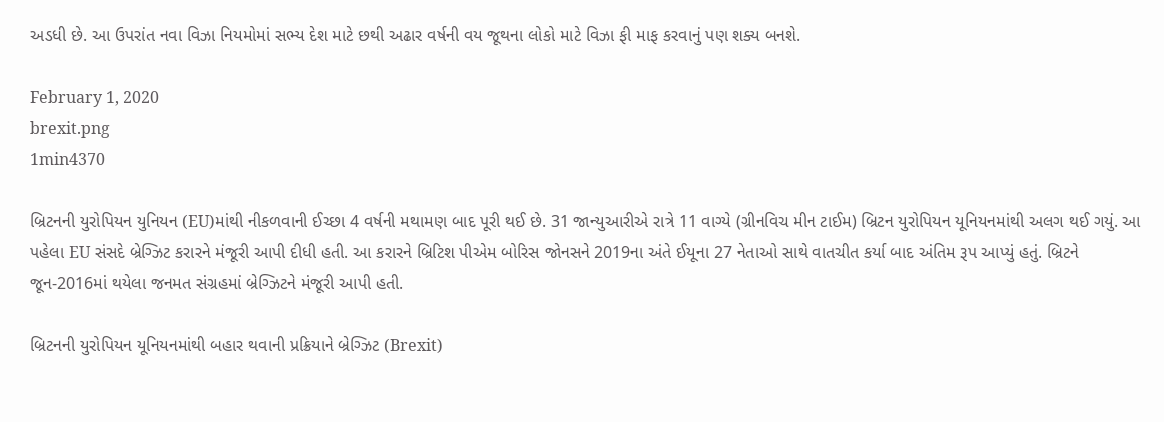અડધી છે. આ ઉપરાંત નવા વિઝા નિયમોમાં સભ્ય દેશ માટે છથી અઢાર વર્ષની વય જૂથના લોકો માટે વિઝા ફી માફ કરવાનું પણ શક્ય બનશે.

February 1, 2020
brexit.png
1min4370

બ્રિટનની યુરોપિયન યુનિયન (EU)માંથી નીકળવાની ઈચ્છા 4 વર્ષની મથામણ બાદ પૂરી થઈ છે. 31 જાન્યુઆરીએ રાત્રે 11 વાગ્યે (ગ્રીનવિચ મીન ટાઈમ) બ્રિટન યુરોપિયન યૂનિયનમાંથી અલગ થઈ ગયું. આ પહેલા EU સંસદે બ્રેગ્ઝિટ કરારને મંજૂરી આપી દીધી હતી. આ કરારને બ્રિટિશ પીએમ બોરિસ જોનસને 2019ના અંતે ઈયૂના 27 નેતાઓ સાથે વાતચીત કર્યા બાદ અંતિમ રૂપ આપ્યું હતું. બ્રિટને જૂન-2016માં થયેલા જનમત સંગ્રહમાં બ્રેગ્ઝિટને મંજૂરી આપી હતી.

બ્રિટનની યુરોપિયન યૂનિયનમાંથી બહાર થવાની પ્રક્રિયાને બ્રેગ્ઝિટ (Brexit)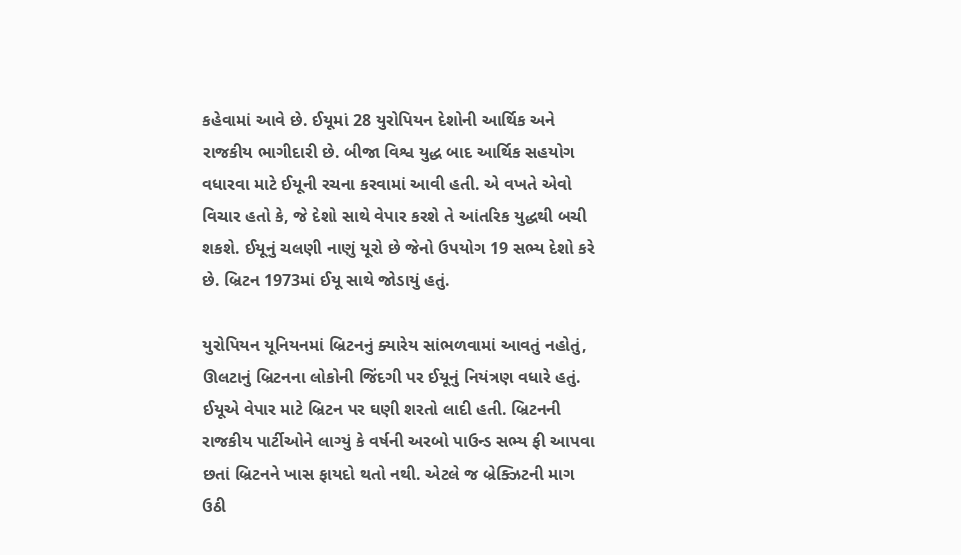કહેવામાં આવે છે. ઈયૂમાં 28 યુરોપિયન દેશોની આર્થિક અને રાજકીય ભાગીદારી છે. બીજા વિશ્વ યુદ્ધ બાદ આર્થિક સહયોગ વધારવા માટે ઈયૂની રચના કરવામાં આવી હતી. એ વખતે એવો વિચાર હતો કે, જે દેશો સાથે વેપાર કરશે તે આંતરિક યુદ્ધથી બચી શકશે. ઈયૂનું ચલણી નાણું યૂરો છે જેનો ઉપયોગ 19 સભ્ય દેશો કરે છે. બ્રિટન 1973માં ઈયૂ સાથે જોડાયું હતું.

યુરોપિયન યૂનિયનમાં બ્રિટનનું ક્યારેય સાંભળવામાં આવતું નહોતું, ઊલટાનું બ્રિટનના લોકોની જિંદગી પર ઈયૂનું નિયંત્રણ વધારે હતું. ઈયૂએ વેપાર માટે બ્રિટન પર ઘણી શરતો લાદી હતી. બ્રિટનની રાજકીય પાર્ટીઓને લાગ્યું કે વર્ષની અરબો પાઉન્ડ સભ્ય ફી આપવા છતાં બ્રિટનને ખાસ ફાયદો થતો નથી. એટલે જ બ્રેક્ઝિટની માગ ઉઠી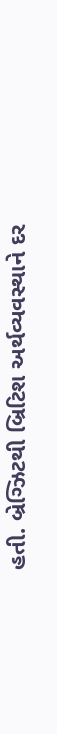હતી. બ્રેગ્ઝિટથી બ્રિટિશ અર્થવ્યવસ્થાને દર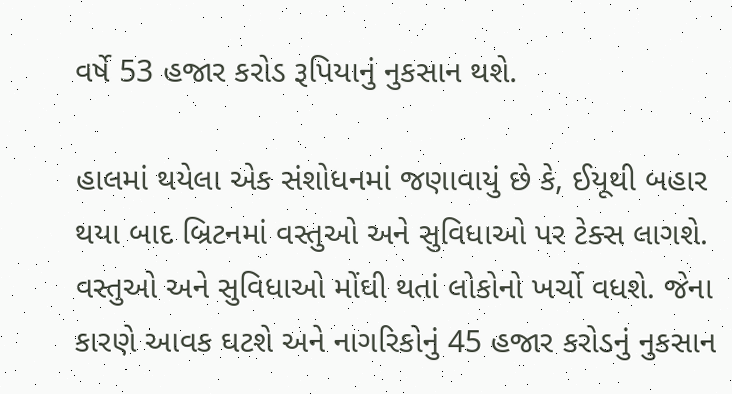વર્ષે 53 હજાર કરોડ રૂપિયાનું નુકસાન થશે.

હાલમાં થયેલા એક સંશોધનમાં જણાવાયું છે કે, ઈયૂથી બહાર થયા બાદ બ્રિટનમાં વસ્તુઓ અને સુવિધાઓ પર ટેક્સ લાગશે. વસ્તુઓ અને સુવિધાઓ મોંઘી થતાં લોકોનો ખર્ચો વધશે. જેના કારણે આવક ઘટશે અને નાગરિકોનું 45 હજાર કરોડનું નુકસાન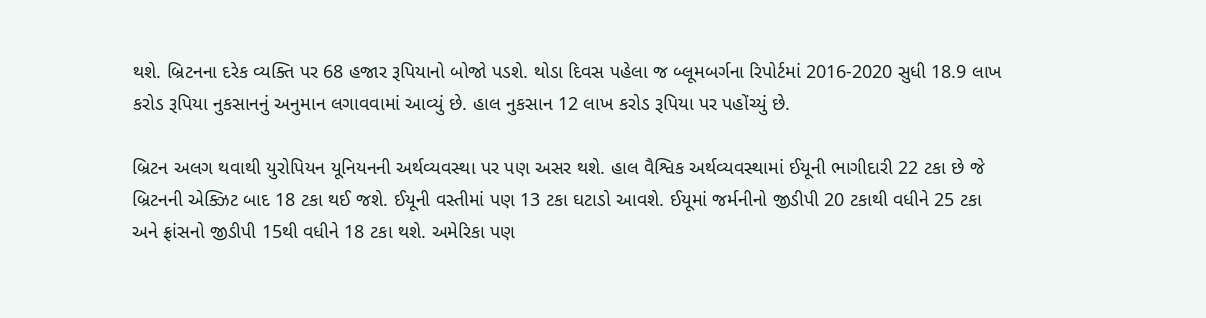થશે. બ્રિટનના દરેક વ્યક્તિ પર 68 હજાર રૂપિયાનો બોજો પડશે. થોડા દિવસ પહેલા જ બ્લૂમબર્ગના રિપોર્ટમાં 2016-2020 સુધી 18.9 લાખ કરોડ રૂપિયા નુકસાનનું અનુમાન લગાવવામાં આવ્યું છે. હાલ નુકસાન 12 લાખ કરોડ રૂપિયા પર પહોંચ્યું છે.

બ્રિટન અલગ થવાથી યુરોપિયન યૂનિયનની અર્થવ્યવસ્થા પર પણ અસર થશે. હાલ વૈશ્વિક અર્થવ્યવસ્થામાં ઈયૂની ભાગીદારી 22 ટકા છે જે બ્રિટનની એક્ઝિટ બાદ 18 ટકા થઈ જશે. ઈયૂની વસ્તીમાં પણ 13 ટકા ઘટાડો આવશે. ઈયૂમાં જર્મનીનો જીડીપી 20 ટકાથી વધીને 25 ટકા અને ફ્રાંસનો જીડીપી 15થી વધીને 18 ટકા થશે. અમેરિકા પણ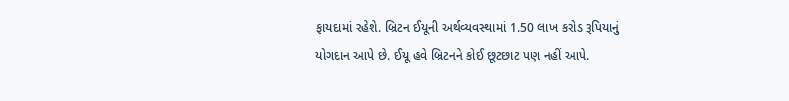ફાયદામાં રહેશે. બ્રિટન ઈયૂની અર્થવ્યવસ્થામાં 1.50 લાખ કરોડ રૂપિયાનું યોગદાન આપે છે. ઈયૂ હવે બ્રિટનને કોઈ છૂટછાટ પણ નહીં આપે.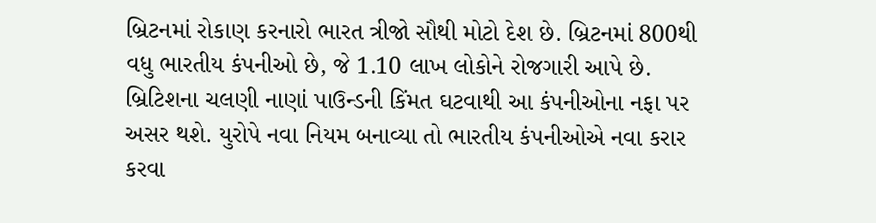બ્રિટનમાં રોકાણ કરનારો ભારત ત્રીજો સૌથી મોટો દેશ છે. બ્રિટનમાં 800થી વધુ ભારતીય કંપનીઓ છે, જે 1.10 લાખ લોકોને રોજગારી આપે છે. બ્રિટિશના ચલણી નાણાં પાઉન્ડની કિંમત ઘટવાથી આ કંપનીઓના નફા પર અસર થશે. યુરોપે નવા નિયમ બનાવ્યા તો ભારતીય કંપનીઓએ નવા કરાર કરવા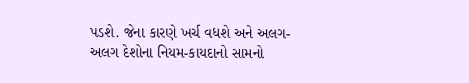પડશે. જેના કારણે ખર્ચ વધશે અને અલગ-અલગ દેશોના નિયમ-કાયદાનો સામનો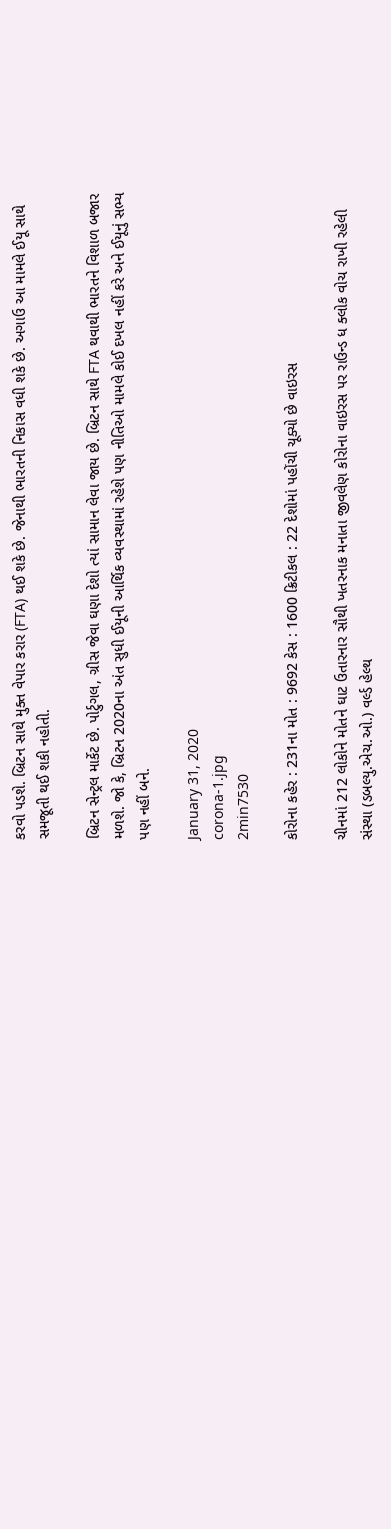કરવો પડશે. બ્રિટન સાથે મુક્ત વેપાર કરાર (FTA) થઈ શકે છે. જેનાથી ભારતની નિકાસ વધી શકે છે. અગાઉ આ મામલે ઈયૂ સાથે સમજૂતી થઈ શકી નહોતી.

બ્રિટન સેન્ટ્રલ માર્કેટ છે. પોર્ટુગલ, ગ્રીસ જેવા ઘણા દેશો ત્યાં સામાન લેવા જાય છે. બ્રિટન સાથે FTA થવાથી ભારતને વિશાળ બજાર મળશે. જો કે, બ્રિટન 2020ના અંત સુધી ઈયૂની આર્થિક વ્યવસ્થામાં રહેશે પણ નીતિઓ મામલે કોઈ દખલ નહીં કરે અને ઈયૂનું સભ્ય પણ નહીં બને.

January 31, 2020
corona-1.jpg
2min7530

કોરોના કહેર : 231ના મોત : 9692 કેસ : 1600 ક્રિટીકલ : 22 દેશોમાં પહોંચી ચૂક્યો છે વાઇરસ

ચીનમાં 212 લોકોને મોતને ઘાટ ઉતારનાર સૌથી ખતરનાક મનાતા જીવલેણ કોરોના વાઇરસ પર રાઉન્ડ ધ ક્લોક વોચ રાખી રહેલી સંસ્થા (ડબલ્યુ.એચ.ઓ.) વર્લ્ડ હેલ્થ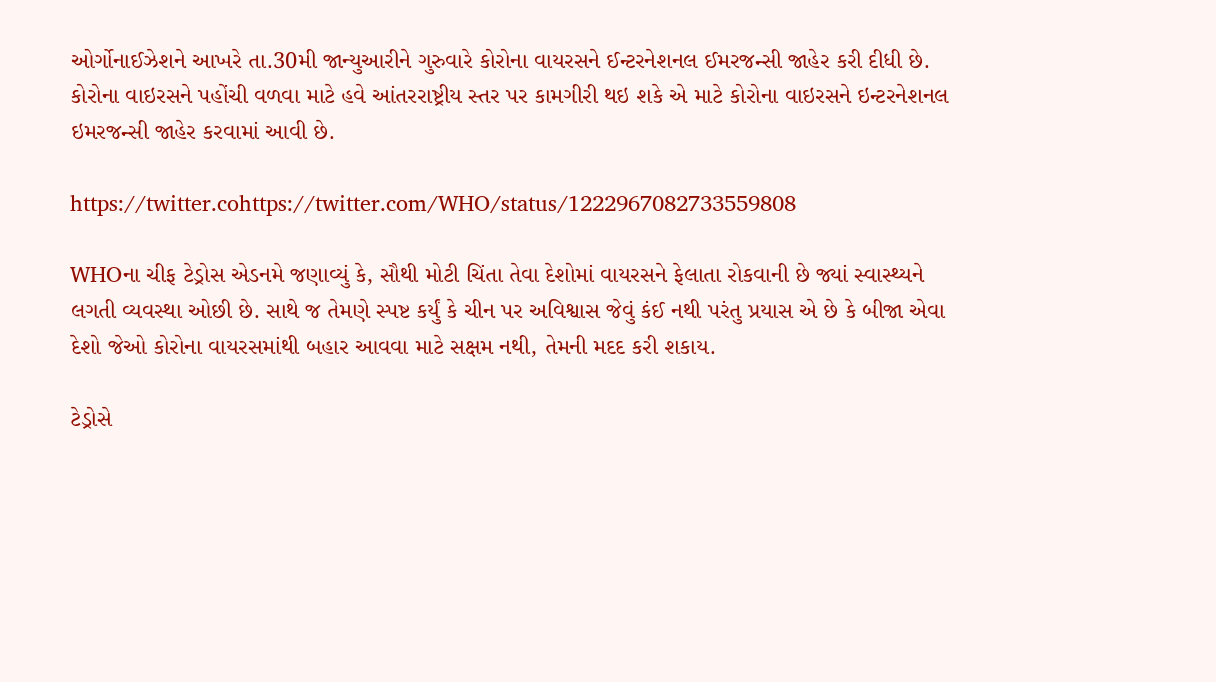ઓર્ગોનાઈઝેશને આખરે તા.30મી જાન્યુઆરીને ગુરુવારે કોરોના વાયરસને ઈન્ટરનેશનલ ઈમરજન્સી જાહેર કરી દીધી છે. કોરોના વાઇરસને પહોંચી વળવા માટે હવે આંતરરાષ્ટ્રીય સ્તર પર કામગીરી થઇ શકે એ માટે કોરોના વાઇરસને ઇન્ટરનેશનલ ઇમરજન્સી જાહેર કરવામાં આવી છે.

https://twitter.cohttps://twitter.com/WHO/status/1222967082733559808

WHOના ચીફ ટેડ્રોસ એડનમે જણાવ્યું કે, સૌથી મોટી ચિંતા તેવા દેશોમાં વાયરસને ફેલાતા રોકવાની છે જ્યાં સ્વાસ્થ્યને લગતી વ્યવસ્થા ઓછી છે. સાથે જ તેમણે સ્પષ્ટ કર્યું કે ચીન પર અવિશ્વાસ જેવું કંઈ નથી પરંતુ પ્રયાસ એ છે કે બીજા એવા દેશો જેઓ કોરોના વાયરસમાંથી બહાર આવવા માટે સક્ષમ નથી, તેમની મદદ કરી શકાય.

ટેડ્રોસે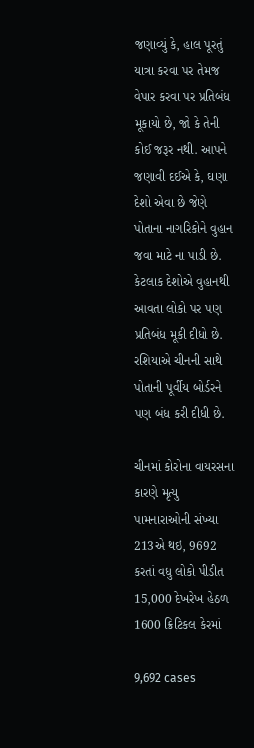જણાવ્યું કે, હાલ પૂરતું યાત્રા કરવા પર તેમજ વેપાર કરવા પર પ્રતિબંધ મૂકાયો છે, જો કે તેની કોઈ જરૂર નથી. આપને જણાવી દઈએ કે, ઘણા દેશો એવા છે જેણે પોતાના નાગરિકોને વુહાન જવા માટે ના પાડી છે. કેટલાક દેશોએ વુહાનથી આવતા લોકો પર પણ પ્રતિબંધ મૂકી દીધો છે. રશિયાએ ચીનની સાથે પોતાની પૂર્વીય બોર્ડરને પણ બંધ કરી દીધી છે.

ચીનમાં કોરોના વાયરસના કારણે મૃત્યુ પામનારાઓની સંખ્યા 213એ થઇ, 9692 કરતાં વધુ લોકો પીડીત 15,000 દેખરેખ હેઠળ 1600 ક્રિટિકલ કેરમાં

9,692 cases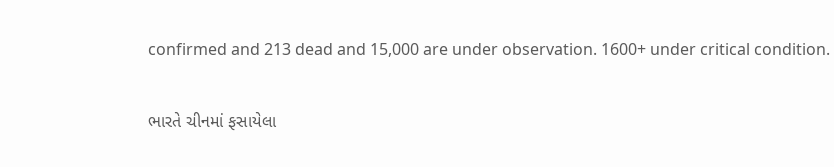confirmed and 213 dead and 15,000 are under observation. 1600+ under critical condition.

ભારતે ચીનમાં ફસાયેલા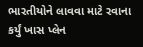ભારતીયોને લાવવા માટે રવાના કર્યું ખાસ પ્લેન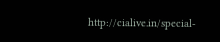http://cialive.in/special-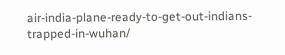air-india-plane-ready-to-get-out-indians-trapped-in-wuhan/